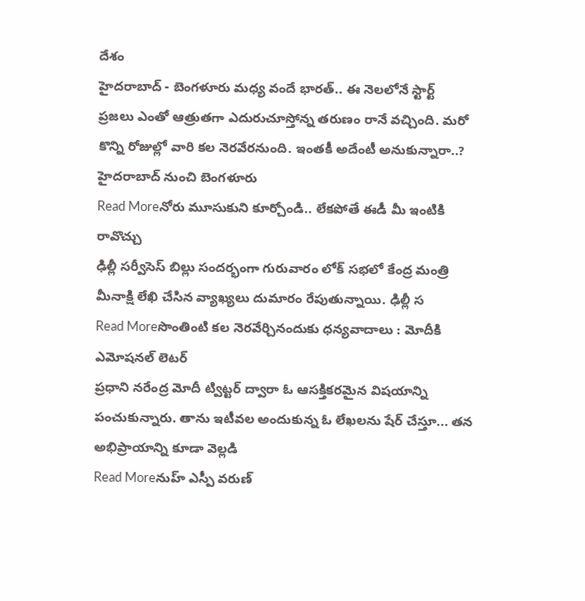దేశం
హైదరాబాద్ - బెంగళూరు మధ్య వందే భారత్.. ఈ నెలలోనే స్టార్ట్
ప్రజలు ఎంతో ఆత్రుతగా ఎదురుచూస్తోన్న తరుణం రానే వచ్చింది. మరో కొన్ని రోజుల్లో వారి కల నెరవేరనుంది. ఇంతకీ అదేంటీ అనుకున్నారా..? హైదరాబాద్ నుంచి బెంగళూరు
Read Moreనోరు మూసుకుని కూర్చోండి.. లేకపోతే ఈడీ మీ ఇంటికి రావొచ్చు
ఢిల్లీ సర్వీసెస్ బిల్లు సందర్భంగా గురువారం లోక్ సభలో కేంద్ర మంత్రి మీనాక్షి లేఖి చేసిన వ్యాఖ్యలు దుమారం రేపుతున్నాయి. ఢిల్లీ స
Read Moreసొంతింటి కల నెరవేర్చినందుకు ధన్యవాదాలు : మోదీకి ఎమోషనల్ లెటర్
ప్రధాని నరేంద్ర మోదీ ట్విట్టర్ ద్వారా ఓ ఆసక్తికరమైన విషయాన్ని పంచుకున్నారు. తాను ఇటీవల అందుకున్న ఓ లేఖలను షేర్ చేస్తూ... తన అభిప్రాయాన్ని కూడా వెల్లడి
Read Moreనుహ్ ఎస్పీ వరుణ్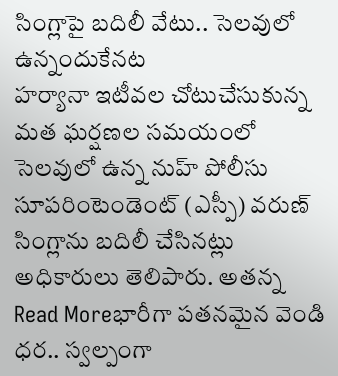సింగ్లాపై బదిలీ వేటు.. సెలవులో ఉన్నందుకేనట
హర్యానా ఇటీవల చోటుచేసుకున్న మత ఘర్షణల సమయంలో సెలవులో ఉన్న నుహ్ పోలీసు సూపరింటెండెంట్ (ఎస్పీ) వరుణ్ సింగ్లాను బదిలీ చేసినట్లు అధికారులు తెలిపారు. అతన్న
Read Moreభారీగా పతనమైన వెండి ధర.. స్వల్పంగా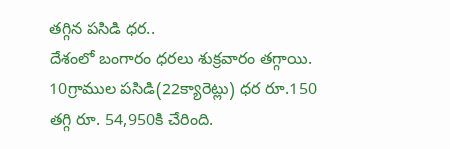తగ్గిన పసిడి ధర..
దేశంలో బంగారం ధరలు శుక్రవారం తగ్గాయి. 10గ్రాముల పసిడి(22క్యారెట్లు) ధర రూ.150 తగ్గి రూ. 54,950కి చేరింది.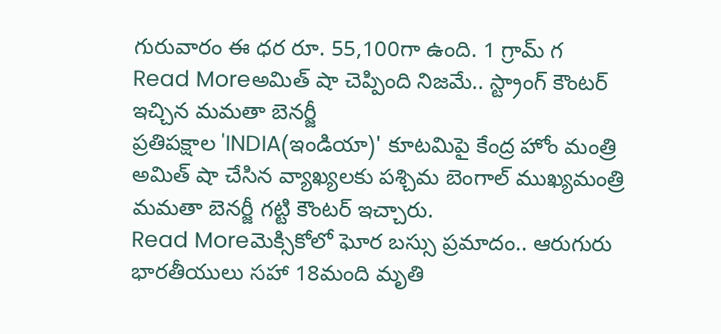గురువారం ఈ ధర రూ. 55,100గా ఉంది. 1 గ్రామ్ గ
Read Moreఅమిత్ షా చెప్పింది నిజమే.. స్ట్రాంగ్ కౌంటర్ ఇచ్చిన మమతా బెనర్జీ
ప్రతిపక్షాల 'INDIA(ఇండియా)' కూటమిపై కేంద్ర హోం మంత్రి అమిత్ షా చేసిన వ్యాఖ్యలకు పశ్చిమ బెంగాల్ ముఖ్యమంత్రి మమతా బెనర్జీ గట్టి కౌంటర్ ఇచ్చారు.
Read Moreమెక్సికోలో ఘోర బస్సు ప్రమాదం.. ఆరుగురు భారతీయులు సహా 18మంది మృతి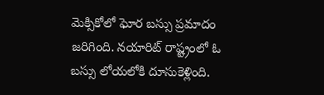మెక్సికోలో ఘోర బస్సు ప్రమాదం జరిగింది. నయారిట్ రాష్ట్రంలో ఓ బస్సు లోయలోకి దూసుకెళ్లింది.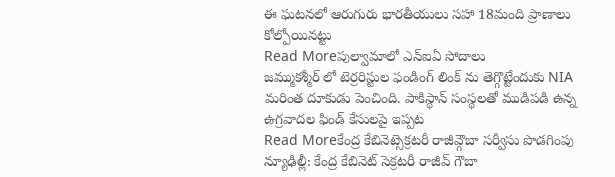ఈ ఘటనలో ఆరుగురు భారతీయులు సహా 18మంది ప్రాణాలు కోల్పోయినట్టు
Read Moreపుల్వామాలో ఎన్ఐఏ సోదాలు
జమ్ముకశ్మీర్ లో టెర్రరిస్టుల ఫండింగ్ లింక్ ను తెగ్గొట్టేందుకు NIA మరింత దూకుడు పెంచింది. పాకిస్థాన్ సంస్థలతో ముడిపడి ఉన్న ఉగ్రవాదల ఫిండ్ కేసులపై ఇప్పట
Read Moreకేంద్ర కేబినెట్సెక్రటరీ రాజీవ్గౌబా సర్వీసు పొడగింపు
న్యూఢిల్లీ: కేంద్ర కేబినెట్ సెక్రటరీ రాజీవ్ గౌబా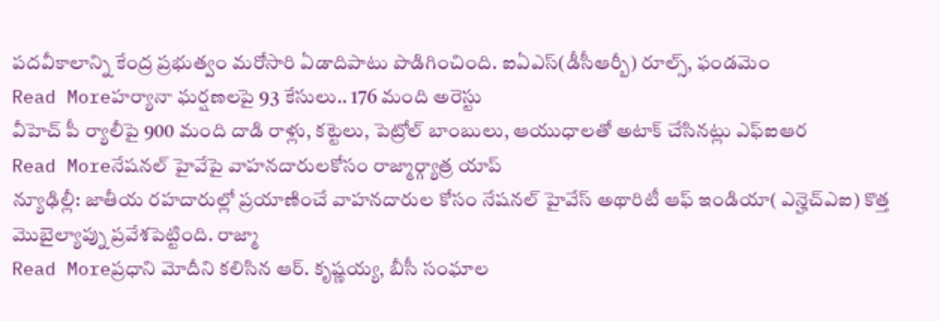పదవీకాలాన్ని కేంద్ర ప్రభుత్వం మరోసారి ఏడాదిపాటు పొడిగించింది. ఐఏఎస్(డీసీఆర్బీ) రూల్స్, ఫండమెం
Read Moreహర్యానా ఘర్షణలపై 93 కేసులు.. 176 మంది అరెస్టు
వీహెచ్ పీ ర్యాలీపై 900 మంది దాడి రాళ్లు, కట్టెలు, పెట్రోల్ బాంబులు, ఆయుధాలతో అటాక్ చేసినట్లు ఎఫ్ఐఆర
Read Moreనేషనల్ హైవేపై వాహనదారులకోసం రాజ్మార్గ్యాత్ర యాప్
న్యూఢిల్లీ: జాతీయ రహదారుల్లో ప్రయాణించే వాహనదారుల కోసం నేషనల్ హైవేస్ అథారిటీ ఆఫ్ ఇండియా( ఎన్హెచ్ఎఐ) కొత్త మొబైల్యాప్ను ప్రవేశపెట్టింది. రాజ్మా
Read Moreప్రధాని మోదీని కలిసిన ఆర్. కృష్ణయ్య, బీసీ సంఘాల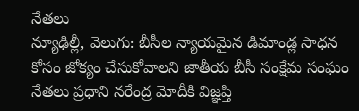నేతలు
న్యూఢిల్లీ, వెలుగు: బీసీల న్యాయమైన డిమాండ్ల సాధన కోసం జోక్యం చేసుకోవాలని జాతీయ బీసీ సంక్షేమ సంఘం నేతలు ప్రధాని నరేంద్ర మోదీకి విజ్ఞప్తి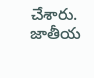చేశారు. జాతీయ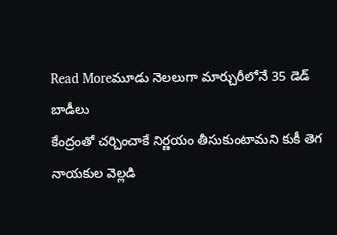Read Moreమూడు నెలలుగా మార్చురీలోనే 35 డెడ్ బాడీలు
కేంద్రంతో చర్చించాకే నిర్ణయం తీసుకుంటామని కుకీ తెగ నాయకుల వెల్లడి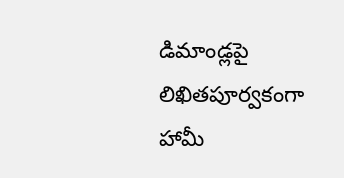డిమాండ్లపై లిఖితపూర్వకంగా హామీ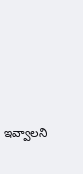ఇవ్వాలని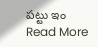పట్టు ఇం
Read More